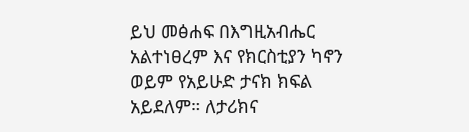ይህ መፅሐፍ በእግዚአብሔር አልተነፀረም እና የክርስቲያን ካኖን ወይም የአይሁድ ታናክ ክፍል አይደለም። ለታሪክና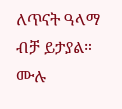ለጥናት ዓላማ ብቻ ይታያል። ሙሉ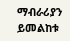ማብራሪያን ይመልከቱ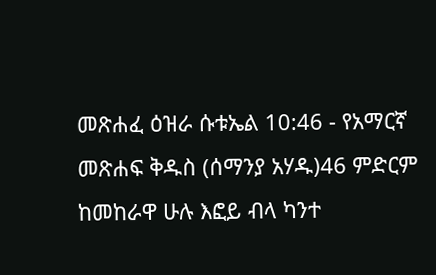መጽሐፈ ዕዝራ ሱቱኤል 10:46 - የአማርኛ መጽሐፍ ቅዱስ (ሰማንያ አሃዱ)46 ምድርም ከመከራዋ ሁሉ እፎይ ብላ ካንተ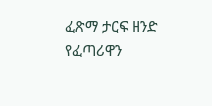ፈጽማ ታርፍ ዘንድ የፈጣሪዋን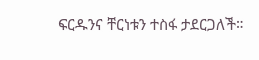ፍርዱንና ቸርነቱን ተስፋ ታደርጋለች።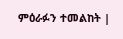ምዕራፉን ተመልከት |